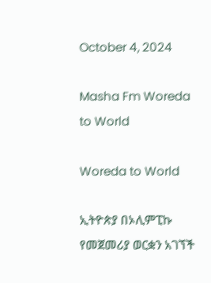October 4, 2024

Masha Fm Woreda to World

Woreda to World

ኢትዮጵያ በኦሊምፒኩ የመጀመሪያ ወርቋን አገኘች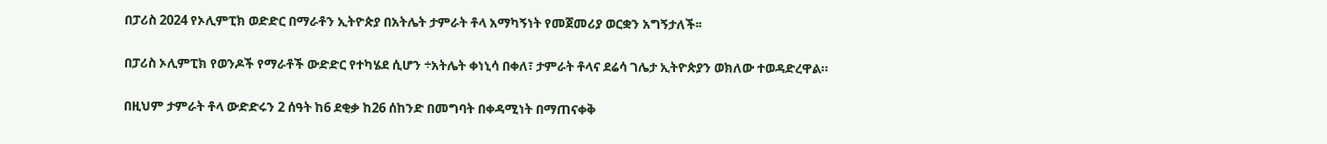በፓሪስ 2024 የኦሊምፒክ ወድድር በማራቶን ኢትዮጵያ በአትሌት ታምራት ቶላ አማካኝነት የመጀመሪያ ወርቋን አግኝታለች፡፡

በፓሪስ ኦሊምፒክ የወንዶች የማራቶች ውድድር የተካሄደ ሲሆን ÷አትሌት ቀነኒሳ በቀለ፣ ታምራት ቶላና ደሬሳ ገሌታ ኢትዮጵያን ወክለው ተወዳድረዋል።

በዚህም ታምራት ቶላ ውድድሩን 2 ሰዓት ከ6 ደቂቃ ከ26 ሰከንድ በመግባት በቀዳሚነት በማጠናቀቅ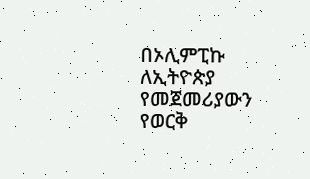በኦሊምፒኩ ለኢትዮጵያ የመጀመሪያውን የወርቅ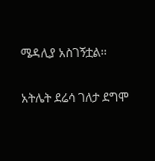ሜዳሊያ አስገኝቷል፡፡

አትሌት ደሬሳ ገለታ ደግሞ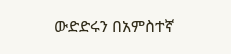ውድድሩን በአምስተኛ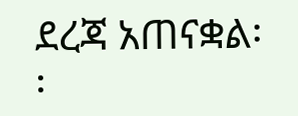ደረጃ አጠናቋል፡፡